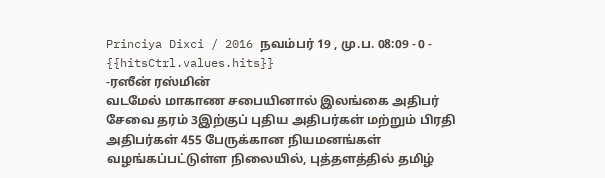Princiya Dixci / 2016 நவம்பர் 19 , மு.ப. 08:09 - 0 - {{hitsCtrl.values.hits}}
-ரஸீன் ரஸ்மின்
வடமேல் மாகாண சபையினால் இலங்கை அதிபர் சேவை தரம் 3இற்குப் புதிய அதிபர்கள் மற்றும் பிரதி அதிபர்கள் 455 பேருக்கான நியமனங்கள் வழங்கப்பட்டுள்ள நிலையில், புத்தளத்தில் தமிழ்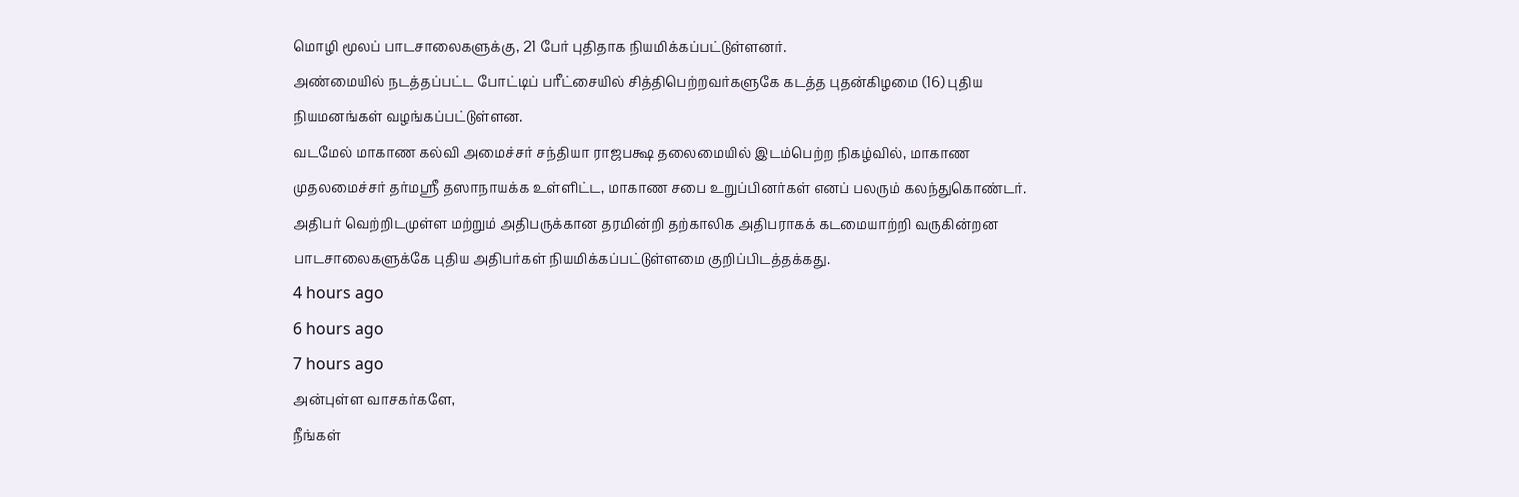மொழி மூலப் பாடசாலைகளுக்கு, 21 பேர் புதிதாக நியமிக்கப்பட்டுள்ளனர்.
அண்மையில் நடத்தப்பட்ட போட்டிப் பரீட்சையில் சித்திபெற்றவர்களுகே கடத்த புதன்கிழமை (16) புதிய நியமனங்கள் வழங்கப்பட்டுள்ளன.
வடமேல் மாகாண கல்வி அமைச்சர் சந்தியா ராஜபக்ஷ தலைமையில் இடம்பெற்ற நிகழ்வில், மாகாண முதலமைச்சர் தர்மஸ்ரீ தஸாநாயக்க உள்ளிட்ட, மாகாண சபை உறுப்பினர்கள் எனப் பலரும் கலந்துகொண்டர்.
அதிபர் வெற்றிடமுள்ள மற்றும் அதிபருக்கான தரமின்றி தற்காலிக அதிபராகக் கடமையாற்றி வருகின்றன பாடசாலைகளுக்கே புதிய அதிபர்கள் நியமிக்கப்பட்டுள்ளமை குறிப்பிடத்தக்கது.
4 hours ago
6 hours ago
7 hours ago
அன்புள்ள வாசகர்களே,
நீங்கள்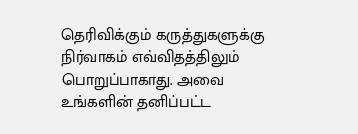தெரிவிக்கும் கருத்துகளுக்கு நிர்வாகம் எவ்விதத்திலும் பொறுப்பாகாது. அவை உங்களின் தனிப்பட்ட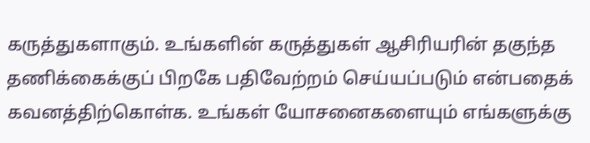கருத்துகளாகும். உங்களின் கருத்துகள் ஆசிரியரின் தகுந்த தணிக்கைக்குப் பிறகே பதிவேற்றம் செய்யப்படும் என்பதைக் கவனத்திற்கொள்க. உங்கள் யோசனைகளையும் எங்களுக்கு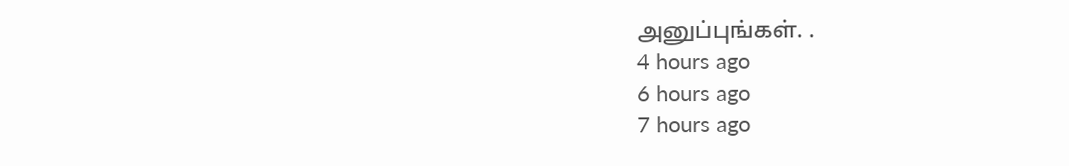அனுப்புங்கள். .
4 hours ago
6 hours ago
7 hours ago